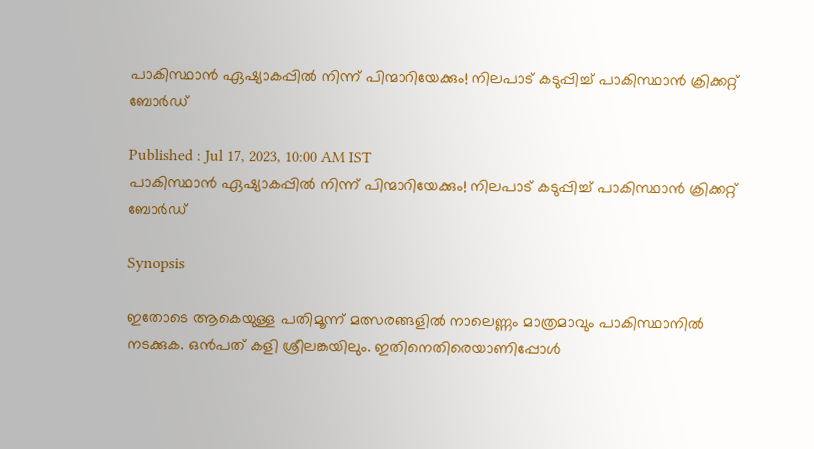പാകിസ്ഥാന്‍ ഏഷ്യാകപ്പില്‍ നിന്ന് പിന്മാറിയേക്കും! നിലപാട് കടുപ്പിച്ച് പാകിസ്ഥാന്‍ ക്രിക്കറ്റ് ബോര്‍ഡ്

Published : Jul 17, 2023, 10:00 AM IST
പാകിസ്ഥാന്‍ ഏഷ്യാകപ്പില്‍ നിന്ന് പിന്മാറിയേക്കും! നിലപാട് കടുപ്പിച്ച് പാകിസ്ഥാന്‍ ക്രിക്കറ്റ് ബോര്‍ഡ്

Synopsis

ഇതോടെ ആകെയുള്ള പതിമൂന്ന് മത്സരങ്ങളില്‍ നാലെണ്ണം മാത്രമാവും പാകിസ്ഥാനില്‍ നടക്കുക. ഒന്‍പത് കളി ശ്രീലങ്കയിലും. ഇതിനെതിരെയാണിപ്പോള്‍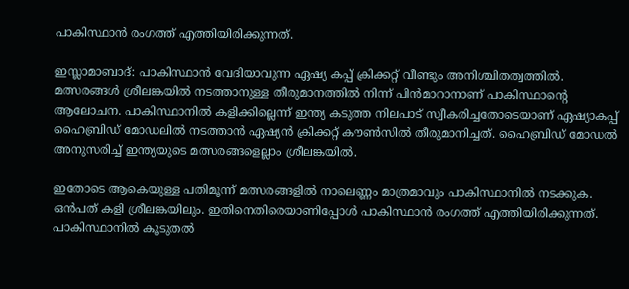പാകിസ്ഥാന്‍ രംഗത്ത് എത്തിയിരിക്കുന്നത്.

ഇസ്ലാമാബാദ്: പാകിസ്ഥാന്‍ വേദിയാവുന്ന ഏഷ്യ കപ്പ് ക്രിക്കറ്റ് വീണ്ടും അനിശ്ചിതത്വത്തില്‍. മത്സരങ്ങള്‍ ശ്രീലങ്കയില്‍ നടത്താനുള്ള തീരുമാനത്തില്‍ നിന്ന് പിന്‍മാറാനാണ് പാകിസ്ഥാന്റെ ആലോചന. പാകിസ്ഥാനില്‍ കളിക്കില്ലെന്ന് ഇന്ത്യ കടുത്ത നിലപാട് സ്വീകരിച്ചതോടെയാണ് ഏഷ്യാകപ്പ് ഹൈബ്രിഡ് മോഡലില്‍ നടത്താന്‍ ഏഷ്യന്‍ ക്രിക്കറ്റ് കൗണ്‍സില്‍ തീരുമാനിച്ചത്. ഹൈബ്രിഡ് മോഡല്‍ അനുസരിച്ച് ഇന്ത്യയുടെ മത്സരങ്ങളെല്ലാം ശ്രീലങ്കയില്‍.

ഇതോടെ ആകെയുള്ള പതിമൂന്ന് മത്സരങ്ങളില്‍ നാലെണ്ണം മാത്രമാവും പാകിസ്ഥാനില്‍ നടക്കുക. ഒന്‍പത് കളി ശ്രീലങ്കയിലും. ഇതിനെതിരെയാണിപ്പോള്‍ പാകിസ്ഥാന്‍ രംഗത്ത് എത്തിയിരിക്കുന്നത്. പാകിസ്ഥാനില്‍ കൂടുതല്‍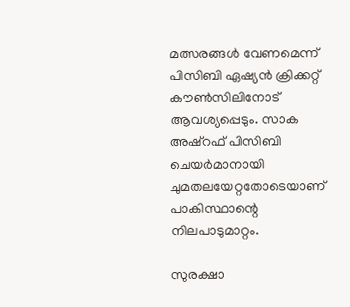മത്സരങ്ങള്‍ വേണമെന്ന് പിസിബി ഏഷ്യന്‍ ക്രിക്കറ്റ് കൗണ്‍സിലിനോട് ആവശ്യപ്പെടും. സാക അഷ്‌റഫ് പിസിബി ചെയര്‍മാനായി ചുമതലയേറ്റതോടെയാണ് പാകിസ്ഥാന്റെ നിലപാടുമാറ്റം.

സുരക്ഷാ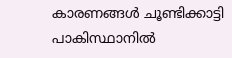കാരണങ്ങള്‍ ചൂണ്ടിക്കാട്ടി പാകിസ്ഥാനില്‍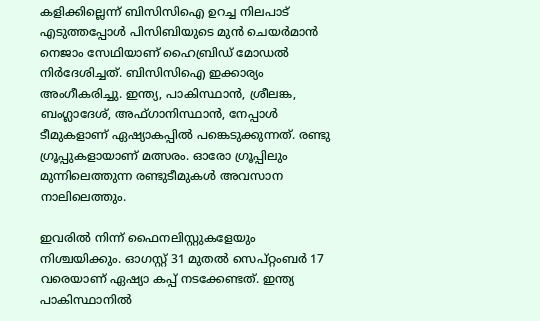കളിക്കില്ലെന്ന് ബിസിസിഐ ഉറച്ച നിലപാട് എടുത്തപ്പോള്‍ പിസിബിയുടെ മുന്‍ ചെയര്‍മാന്‍ നെജാം സേഥിയാണ് ഹൈബ്രിഡ് മോഡല്‍ നിര്‍ദേശിച്ചത്. ബിസിസിഐ ഇക്കാര്യം അംഗീകരിച്ചു. ഇന്ത്യ, പാകിസ്ഥാന്‍, ശ്രീലങ്ക, ബംഗ്ലാദേശ്, അഫ്ഗാനിസ്ഥാന്‍, നേപ്പാള്‍ ടീമുകളാണ് ഏഷ്യാകപ്പില്‍ പങ്കെടുക്കുന്നത്. രണ്ടു ഗ്രൂപ്പുകളായാണ് മത്സരം. ഓരോ ഗ്രൂപ്പിലും മുന്നിലെത്തുന്ന രണ്ടുടീമുകള്‍ അവസാന നാലിലെത്തും.

ഇവരില്‍ നിന്ന് ഫൈനലിസ്റ്റുകളേയും നിശ്ചയിക്കും. ഓഗസ്റ്റ് 31 മുതല്‍ സെപ്റ്റംബര്‍ 17 വരെയാണ് ഏഷ്യാ കപ്പ് നടക്കേണ്ടത്. ഇന്ത്യ പാകിസ്ഥാനില്‍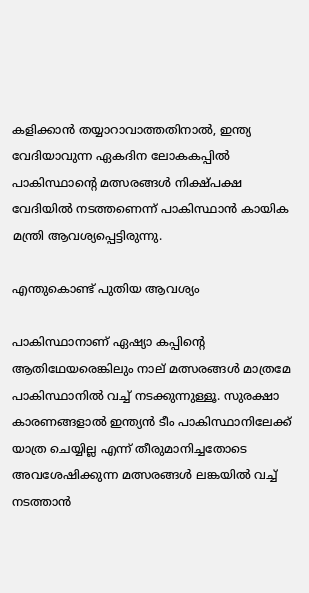കളിക്കാന്‍ തയ്യാറാവാത്തതിനാല്‍, ഇന്ത്യ വേദിയാവുന്ന ഏകദിന ലോകകപ്പില്‍ പാകിസ്ഥാന്റെ മത്സരങ്ങള്‍ നിക്ഷ്പക്ഷ വേദിയില്‍ നടത്തണെന്ന് പാകിസ്ഥാന്‍ കായിക മന്ത്രി ആവശ്യപ്പെട്ടിരുന്നു.

എന്തുകൊണ്ട് പുതിയ ആവശ്യം

പാകിസ്ഥാനാണ് ഏഷ്യാ കപ്പിന്റെ ആതിഥേയരെങ്കിലും നാല് മത്സരങ്ങള്‍ മാത്രമേ പാകിസ്ഥാനില്‍ വച്ച് നടക്കുന്നുള്ളൂ. സുരക്ഷാ കാരണങ്ങളാല്‍ ഇന്ത്യന്‍ ടീം പാകിസ്ഥാനിലേക്ക് യാത്ര ചെയ്യില്ല എന്ന് തീരുമാനിച്ചതോടെ അവശേഷിക്കുന്ന മത്സരങ്ങള്‍ ലങ്കയില്‍ വച്ച് നടത്താന്‍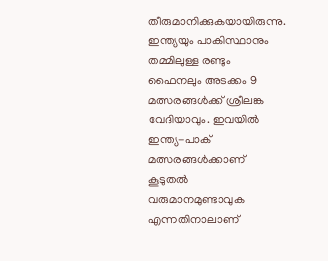തീരുമാനിക്കുകയായിരുന്നു. ഇന്ത്യയും പാകിസ്ഥാനും തമ്മിലുള്ള രണ്ടും ഫൈനലും അടക്കം 9 മത്സരങ്ങള്‍ക്ക് ശ്രീലങ്ക വേദിയാവും. ഇവയില്‍ ഇന്ത്യ-പാക് മത്സരങ്ങള്‍ക്കാണ് കൂടുതല്‍ വരുമാനമുണ്ടാവുക എന്നതിനാലാണ്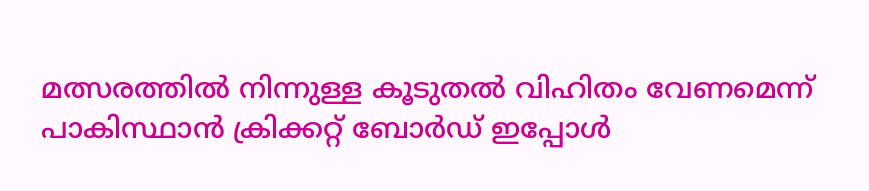മത്സരത്തില്‍ നിന്നുള്ള കൂടുതല്‍ വിഹിതം വേണമെന്ന് പാകിസ്ഥാന്‍ ക്രിക്കറ്റ് ബോര്‍ഡ് ഇപ്പോള്‍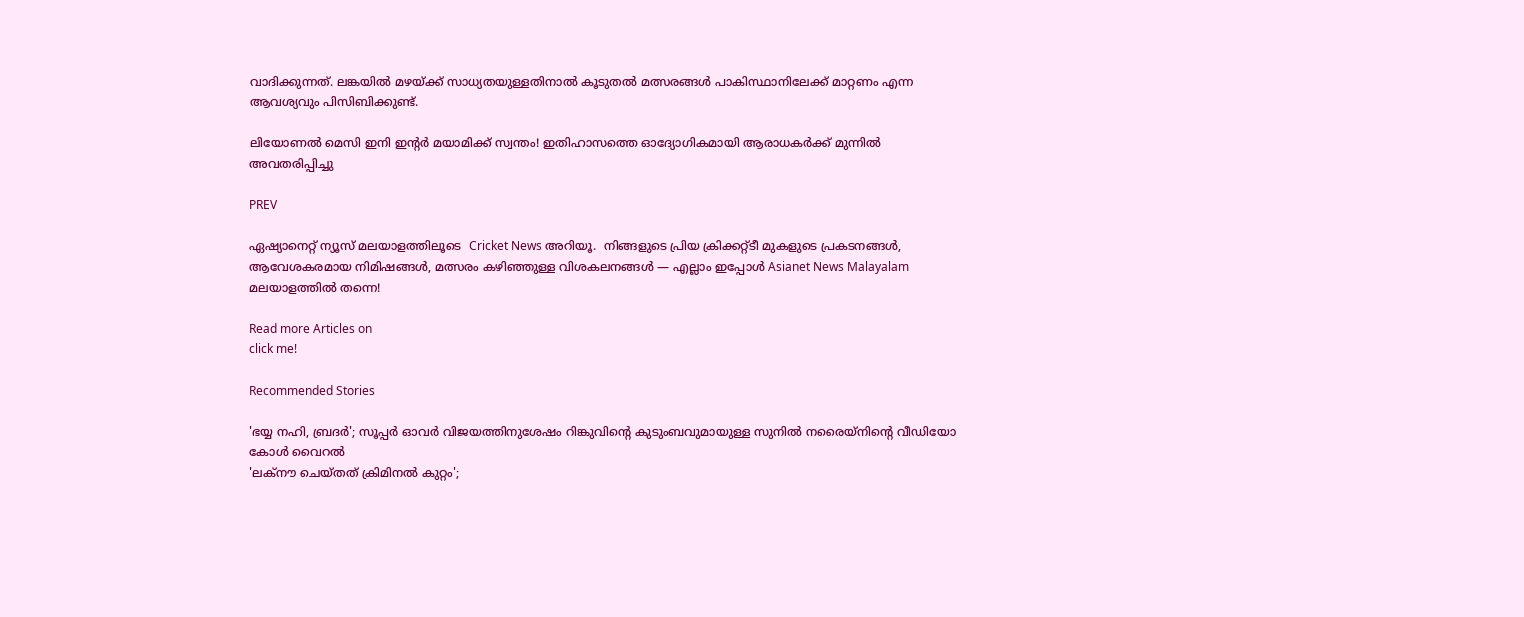വാദിക്കുന്നത്. ലങ്കയില്‍ മഴയ്ക്ക് സാധ്യതയുള്ളതിനാല്‍ കൂടുതല്‍ മത്സരങ്ങള്‍ പാകിസ്ഥാനിലേക്ക് മാറ്റണം എന്ന ആവശ്യവും പിസിബിക്കുണ്ട്.

ലിയോണല്‍ മെസി ഇനി ഇന്റര്‍ മയാമിക്ക് സ്വന്തം! ഇതിഹാസത്തെ ഓദ്യോഗികമായി ആരാധകര്‍ക്ക് മുന്നില്‍ അവതരിപ്പിച്ചു

PREV

ഏഷ്യാനെറ്റ് ന്യൂസ് മലയാളത്തിലൂടെ  Cricket News അറിയൂ.  നിങ്ങളുടെ പ്രിയ ക്രിക്കറ്റ്ടീ മുകളുടെ പ്രകടനങ്ങൾ, ആവേശകരമായ നിമിഷങ്ങൾ, മത്സരം കഴിഞ്ഞുള്ള വിശകലനങ്ങൾ — എല്ലാം ഇപ്പോൾ Asianet News Malayalam മലയാളത്തിൽ തന്നെ!

Read more Articles on
click me!

Recommended Stories

'ഭയ്യ നഹി, ബ്രദർ'; സൂപ്പര്‍ ഓവര്‍ വിജയത്തിനുശേഷം റിങ്കുവിന്‍റെ കുടുംബവുമായുള്ള സുനിൽ നരൈയ്നിന്‍റെ വീഡിയോ കോൾ വൈറൽ
'ലക്നൗ ചെയ്തത് ക്രിമിനൽ കുറ്റം';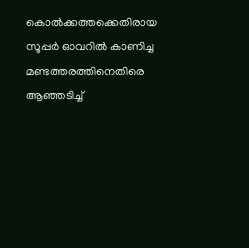കൊല്‍ക്കത്തക്കെതിരായ സൂപ്പർ ഓവറിൽ കാണിച്ച മണ്ടത്തരത്തിനെതിരെ ആഞ്ഞടിച്ച്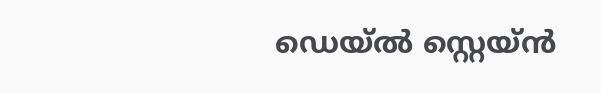ഡെയ്‌ൽ സ്റ്റെയ്‌ൻ